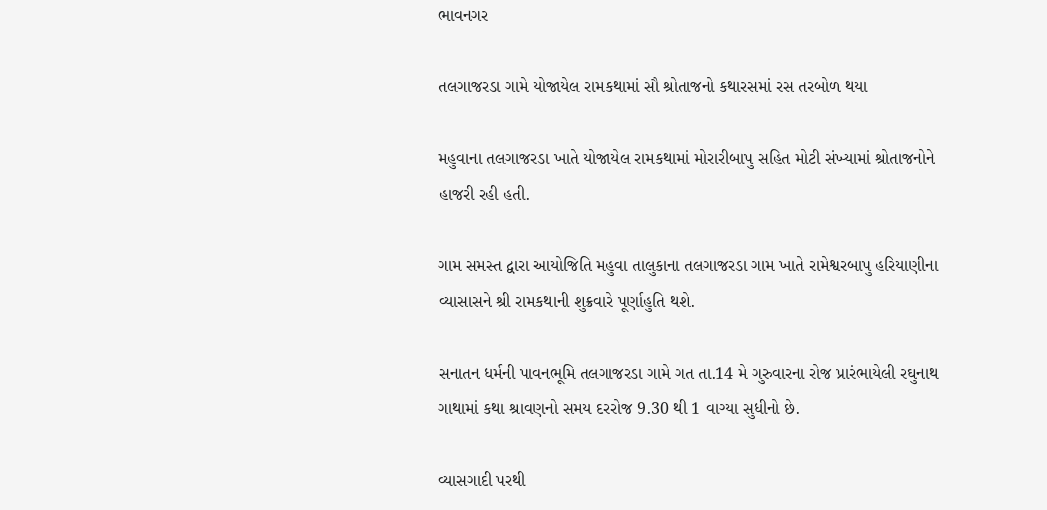ભાવનગર

તલગાજરડા ગામે યોજાયેલ રામકથામાં સૌ શ્રોતાજનો કથારસમાં રસ તરબોળ થયા

મહુવાના તલગાજરડા ખાતે યોજાયેલ રામકથામાં મોરારીબાપુ સહિત મોટી સંખ્યામાં શ્રોતાજનોને હાજરી રહી હતી.

ગામ સમસ્ત દ્વારા આયોજિતિ મહુવા તાલુકાના તલગાજરડા ગામ ખાતે રામેશ્વરબાપુ હરિયાણીના વ્યાસાસને શ્રી રામકથાની શુક્રવારે પૂર્ણાહુતિ થશે.

સનાતન ધર્મની પાવનભૂમિ તલગાજરડા ગામે ગત તા.14 મે ગુરુવારના રોજ પ્રારંભાયેલી રઘુનાથ ગાથામાં કથા શ્રાવણનો સમય દરરોજ 9.30 થી 1 વાગ્યા સુધીનો છે.

વ્યાસગાદી પરથી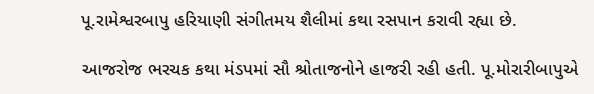પૂ.રામેશ્વરબાપુ હરિયાણી સંગીતમય શૈલીમાં કથા રસપાન કરાવી રહ્યા છે.

આજરોજ ભરચક કથા મંડપમાં સૌ શ્રોતાજનોને હાજરી રહી હતી. પૂ.મોરારીબાપુએ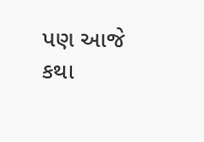પણ આજે કથા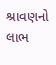શ્રાવણનો લાભ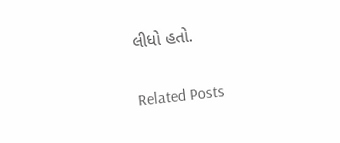લીધો હતો.

Related Posts